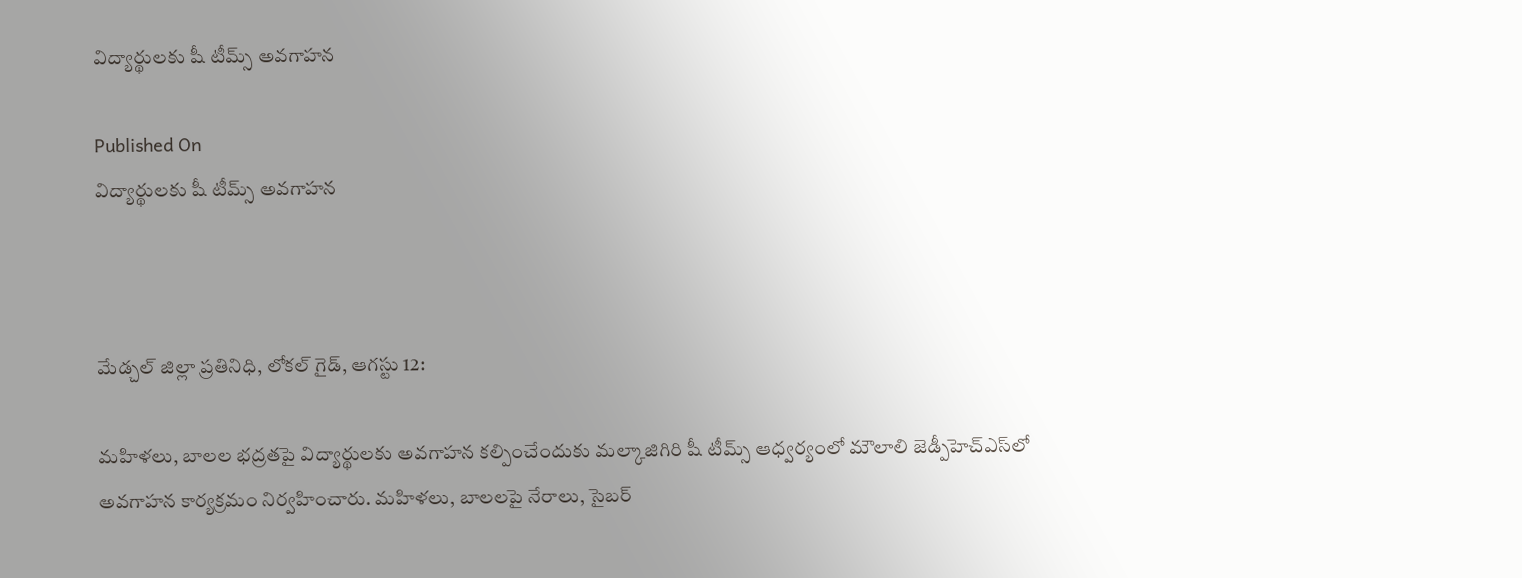విద్యార్థులకు షీ టీమ్స్‌ అవగాహన

Published On
విద్యార్థులకు షీ టీమ్స్‌ అవగాహన



మేడ్చల్ జిల్లా ప్రతినిధి, లోకల్ గైడ్, ఆగస్టు 12:

మహిళలు, బాలల భద్రతపై విద్యార్థులకు అవగాహన కల్పించేందుకు మల్కాజిగిరి షీ టీమ్స్‌ ఆధ్వర్యంలో మౌలాలి జెడ్పీహెచ్‌ఎస్‌లో అవగాహన కార్యక్రమం నిర్వహించారు. మహిళలు, బాలలపై నేరాలు, సైబర్‌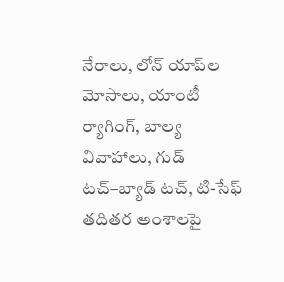నేరాలు, లోన్‌ యాప్‌ల మోసాలు, యాంటీ ర్యాగింగ్‌, బాల్య వివాహాలు, గుడ్‌ టచ్‌–బ్యాడ్‌ టచ్‌, టి-సేఫ్‌ తదితర అంశాలపై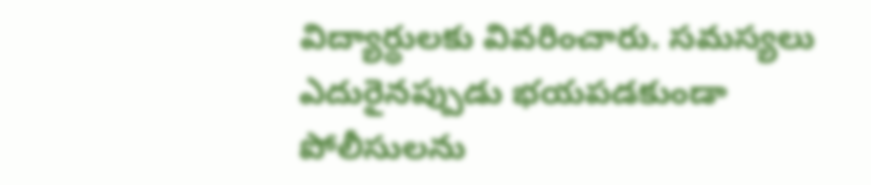విద్యార్థులకు వివరించారు. సమస్యలు ఎదురైనప్పుడు భయపడకుండా పోలీసులను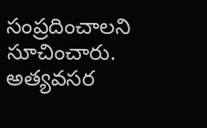సంప్రదించాలని సూచించారు. అత్యవసర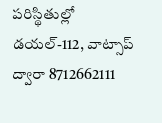పరిస్థితుల్లో డయల్‌-112, వాట్సాప్‌ ద్వారా 8712662111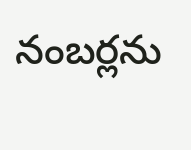నంబర్లను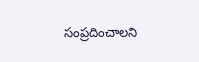సంప్రదించాలని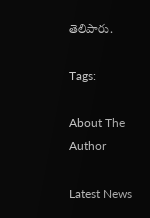తెలిపారు.

Tags:

About The Author

Latest News